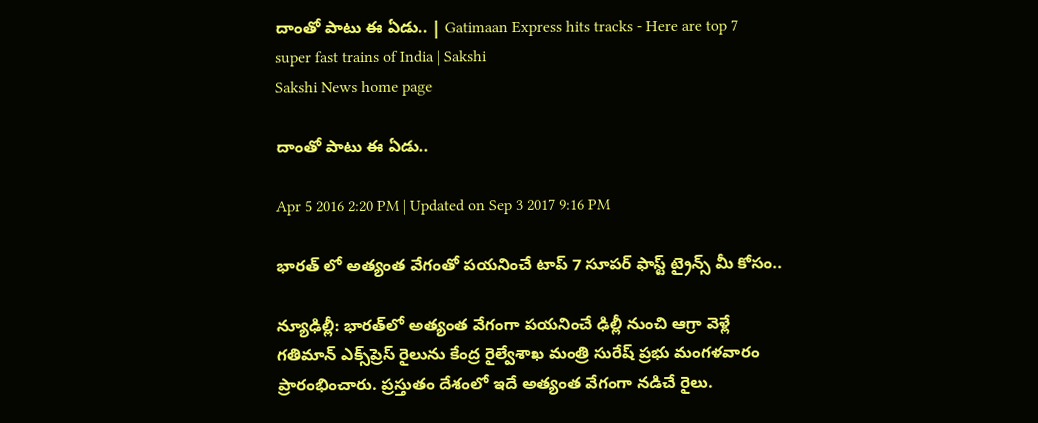దాంతో పాటు ఈ ఏడు.. | Gatimaan Express hits tracks - Here are top 7 super fast trains of India | Sakshi
Sakshi News home page

దాంతో పాటు ఈ ఏడు..

Apr 5 2016 2:20 PM | Updated on Sep 3 2017 9:16 PM

భారత్ లో అత్యంత వేగంతో పయనించే టాప్ 7 సూపర్ ఫాస్ట్ ట్రైన్స్ మీ కోసం..

న్యూఢిల్లీ: భారత్‌లో అత్యంత వేగంగా పయనించే ఢిల్లీ నుంచి ఆగ్రా వెళ్లే  గతిమాన్ ఎక్స్‌ప్రెస్ రైలును కేంద్ర రైల్వేశాఖ మంత్రి సురేష్ ప్రభు మంగళవారం ప్రారంభించారు. ప్రస్తుతం దేశంలో ఇదే అత్యంత వేగంగా నడిచే రైలు.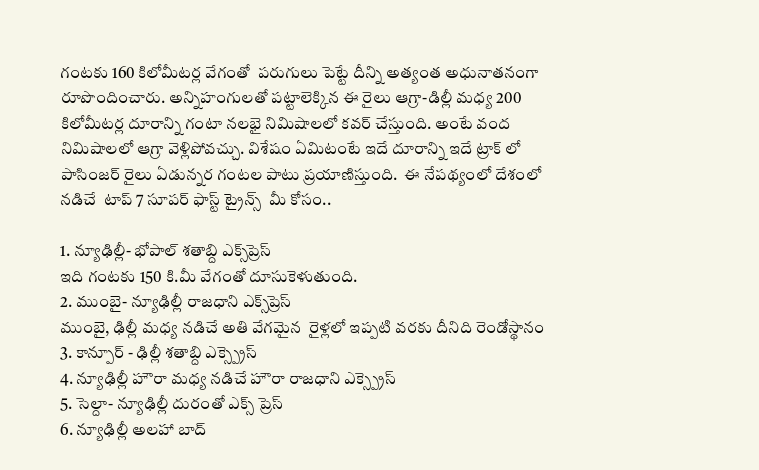గంటకు 160 కిలోమీటర్ల వేగంతో  పరుగులు పెట్టే దీన్ని అత్యంత అధునాతనంగా  రూపొందించారు. అన్నిహంగులతో పట్టాలెక్కిన ఈ రైలు ఆగ్రా-డిల్లీ మధ్య 200 కిలోమీటర్ల దూరాన్ని గంటా నలభై నిమిషాలలో కవర్ చేస్తుంది. అంటే వంద నిమిషాలలో ఆగ్రా వెళ్లిపోవచ్చు. విశేషం ఏమిటంటే ఇదే దూరాన్ని ఇదే ట్రాక్ లో పాసింజర్ రైలు ఏడున్నర గంటల పాటు ప్రయాణిస్తుంది.  ఈ నేపథ్యంలో దేశంలో నడిచే  టాప్ 7 సూపర్ ఫాస్ట్ ట్రైన్స్  మీ కోసం..

1. న్యూఢిల్లీ- భోపాల్ శతాబ్ది ఎక్స్‌ప్రెస్
ఇది గంటకు 150 కి.మీ వేగంతో దూసుకెళుతుంది.
2. ముంబై- న్యూఢిల్లీ రాజధాని ఎక్స్‌ప్రెస్
ముంబై, ఢిల్లీ మధ్య నడిచే అతి వేగమైన  రైళ్లలో ఇప్పటి వరకు దీనిది రెండోస్థానం
3. కాన్పూర్ - ఢిల్లీ శతాబ్ది ఎక్స్ప్రెస్
4. న్యూఢిల్లీ హౌరా మధ్య నడిచే హౌరా రాజధాని ఎక్స్ప్రెస్
5. సెల్దా- న్యూఢిల్లీ దురంతో ఎక్స్ ప్రెస్
6. న్యూఢిల్లీ అలహా బాద్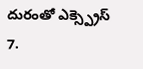దురంతో ఎక్స్ప్రెస్
7.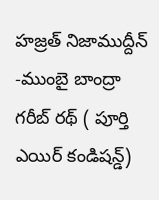హజ్రత్ నిజాముద్దీన్ -ముంబై బాంద్రా గరీబ్ రథ్ ( పూర్తి ఎయిర్ కండిషన్డ్)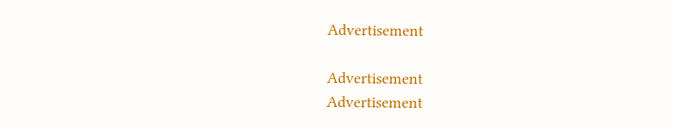Advertisement

Advertisement
Advertisement